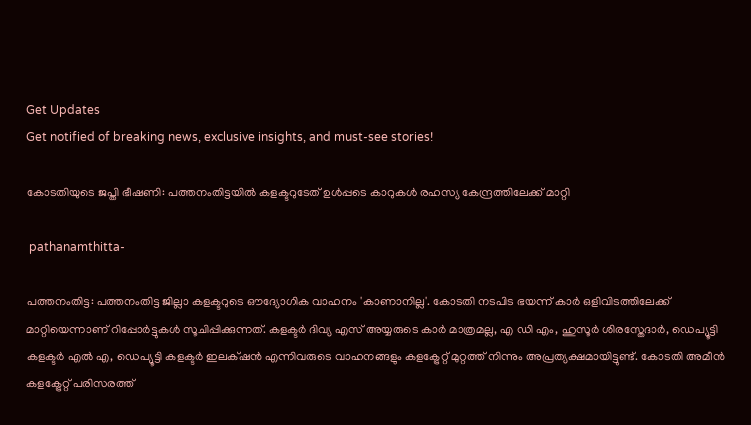Get Updates
Get notified of breaking news, exclusive insights, and must-see stories!

കോടതിയുടെ ജപ്തി ഭീഷണി: പത്തനംതിട്ടയില്‍ കളക്ടറുടേത് ഉള്‍പ്പടെ കാറുകള്‍ രഹസ്യ കേന്ദ്രത്തിലേക്ക് മാറ്റി

 pathanamthitta-

പത്തനംതിട്ട: പത്തനംതിട്ട ജില്ലാ കളക്ടറുടെ ഔദ്യോഗിക വാഹനം 'കാണാനില്ല'. കോടതി നടപിട ഭയന്ന് കാർ ഒളിവിടത്തിലേക്ക് മാറ്റിയെന്നാണ് റിപ്പോർട്ടുകള്‍ സൂചിപ്പിക്കുന്നത്. കളക്ടർ ദിവ്യ എസ് അയ്യരുടെ കാർ മാത്രമല്ല, എ ഡി എം, ഹുസൂർ ശിരസ്തേദാർ, ഡെപ്യൂട്ടി കളക്ടർ എൽ എ, ഡെപ്യൂട്ടി കളക്ടർ ഇലക്‌ഷൻ എന്നിവരുടെ വാഹനങ്ങളും കളക്ട്രേറ്റ് മുറ്റത്ത് നിന്നും അപ്രത്യക്ഷമായിട്ടുണ്ട്. കോടതി അമീൻ കളക്ട്രേറ്റ് പരിസരത്ത്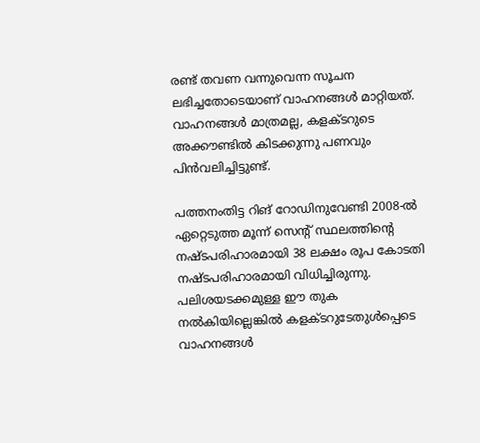രണ്ട് തവണ വന്നുവെന്ന സൂചന ലഭിച്ചതോടെയാണ് വാഹനങ്ങള്‍ മാറ്റിയത്. വാഹനങ്ങള്‍ മാത്രമല്ല, കളക്ടറുടെ അക്കൗണ്ടിൽ കിടക്കുന്നു പണവും പിന്‍വലിച്ചിട്ടുണ്ട്.

പത്തനംതിട്ട റിങ് റോഡിനുവേണ്ടി 2008-ൽ ഏറ്റെടുത്ത മൂന്ന് സെന്റ് സ്ഥലത്തിന്റെ നഷ്ടപരിഹാരമായി 38 ലക്ഷം രൂപ കോടതി നഷ്ടപരിഹാരമായി വിധിച്ചിരുന്നു. പലിശയടക്കമുള്ള ഈ തുക നല്‍കിയില്ലെങ്കില്‍ കളക്ടറുടേതുൾപ്പെടെ വാഹനങ്ങൾ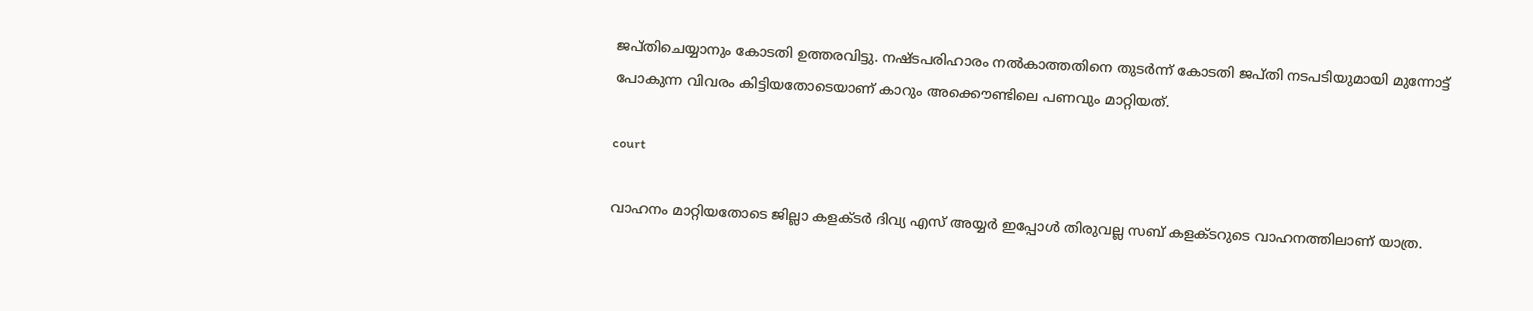ജപ്തിചെയ്യാനും കോടതി ഉത്തരവിട്ടു. നഷ്ടപരിഹാരം നല്‍കാത്തതിനെ തുടർന്ന് കോടതി ജപ്തി നടപടിയുമായി മുന്നോട്ട് പോകുന്ന വിവരം കിട്ടിയതോടെയാണ് കാറും അക്കൌണ്ടിലെ പണവും മാറ്റിയത്.

court

വാഹനം മാറ്റിയതോടെ ജില്ലാ കളക്ടർ ദിവ്യ എസ് അയ്യർ ഇപ്പോൾ തിരുവല്ല സബ്‌ കളക്ടറുടെ വാഹനത്തിലാണ് യാത്ര.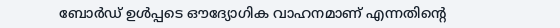ബോർഡ് ഉള്‍പ്പടെ ഔദ്യോഗിക വാഹനമാണ് എന്നതിന്റെ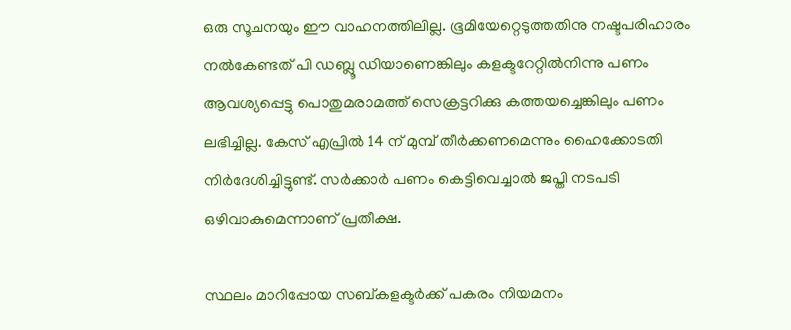ഒരു സൂചനയും ഈ വാഹനത്തിലില്ല. ഭൂമിയേറ്റെടുത്തതിനു നഷ്ടപരിഹാരം നൽകേണ്ടത് പി ഡബ്ലൂ ഡിയാണെങ്കിലും കളക്ടറേറ്റിൽനിന്നു പണം ആവശ്യപ്പെട്ടു പൊതുമരാമത്ത് സെക്രട്ടറിക്കു കത്തയച്ചെങ്കിലും പണം ലഭിച്ചില്ല. കേസ് എപ്രില്‍ 14 ന് മുമ്പ് തീർക്കണമെന്നും ഹൈക്കോടതി നിർദേശിച്ചിട്ടുണ്ട്. സർക്കാർ പണം കെട്ടിവെച്ചാല്‍ ജപ്തി നടപടി ഒഴിവാകുമെന്നാണ് പ്രതീക്ഷ.

സ്ഥലം മാറിപ്പോയ സബ്കളക്ടർക്ക് പകരം നിയമനം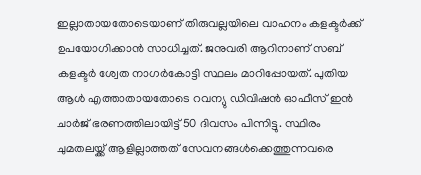ഇല്ലാതായതോടെയാണ് തിരുവല്ലയിലെ വാഹനം കളക്ടർക്ക് ഉപയോഗിക്കാന്‍ സാധിച്ചത്. ജനുവരി ആറിനാണ് സബ് കളക്ടർ ശ്വേത നാഗർകോട്ടി സ്ഥലം മാറിപ്പോയത്. പുതിയ ആള്‍ എത്താതായതോടെ റവന്യു ഡിവിഷൻ ഓഫീസ് ഇൻ ചാർജ് ഭരണത്തിലായിട്ട് 50 ദിവസം പിന്നിട്ടു. സ്ഥിരം ചുമതലയ്ക്ക് ആളില്ലാത്തത് സേവനങ്ങൾക്കെത്തുന്നവരെ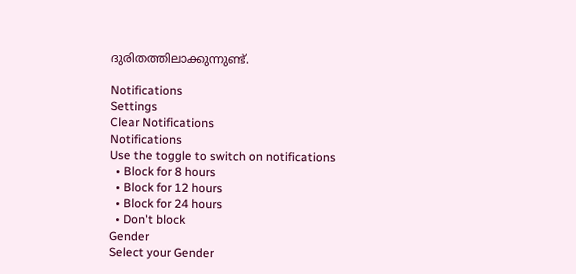ദുരിതത്തിലാക്കുന്നുണ്ട്.

Notifications
Settings
Clear Notifications
Notifications
Use the toggle to switch on notifications
  • Block for 8 hours
  • Block for 12 hours
  • Block for 24 hours
  • Don't block
Gender
Select your Gender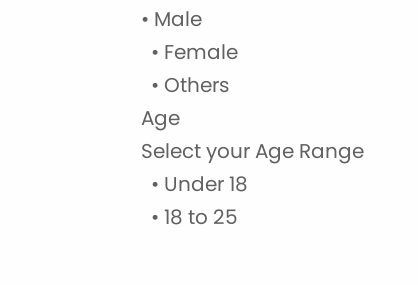• Male
  • Female
  • Others
Age
Select your Age Range
  • Under 18
  • 18 to 25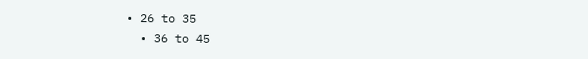• 26 to 35
  • 36 to 45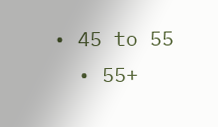• 45 to 55
  • 55+